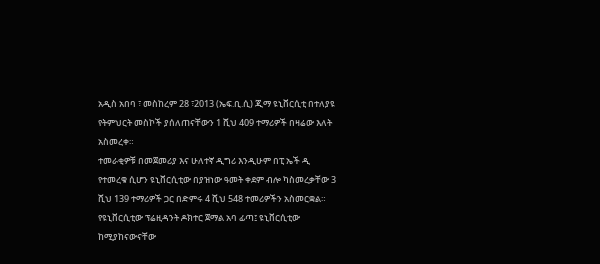አዲስ አበባ ፣ መስከረም 28 ፣2013 (ኤፍ.ቢ.ሲ) ጂማ ዩኒቨርሲቲ በተለያዩ የትምህርት መስኮች ያሰለጠናቸውን 1 ሺህ 409 ተማሪዎች በዛሬው እለት አስመረቀ።
ተመራቂዎቹ በመጀመሪያ እና ሁለተኛ ዲግሪ እንዲሁም በፒ ኤች ዲ የተመረቁ ሲሆን ዩኒቨርሲቲው በያዝነው ዓመት ቀደም ብሎ ካስመረቃቸው 3 ሺህ 139 ተማሪዎች ጋር በድምሩ 4 ሺህ 548 ተመሪዎችን አስመርቋል።
የዩኒቨርሲቲው ፕሬዚዳንት ዶክተር ጀማል አባ ፊጣ፤ ዩኒቨርሲቲው ከሚያከናውናቸው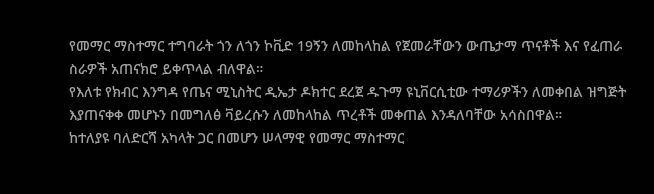የመማር ማስተማር ተግባራት ጎን ለጎን ኮቪድ 19ኝን ለመከላከል የጀመራቸውን ውጤታማ ጥናቶች እና የፈጠራ ስራዎች አጠናክሮ ይቀጥላል ብለዋል።
የእለቱ የክብር እንግዳ የጤና ሚኒስትር ዲኤታ ዶክተር ደረጀ ዱጉማ ዩኒቨርሲቲው ተማሪዎችን ለመቀበል ዝግጅት እያጠናቀቀ መሆኑን በመግለፅ ቫይረሱን ለመከላከል ጥረቶች መቀጠል እንዳለባቸው አሳስበዋል።
ከተለያዩ ባለድርሻ አካላት ጋር በመሆን ሠላማዊ የመማር ማስተማር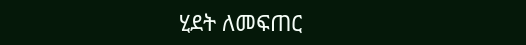ሂደት ለመፍጠር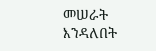መሠራት እንዳለበት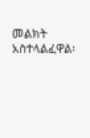መልክት አስተላልፈዋል፡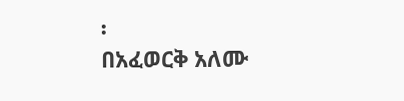፡
በአፈወርቅ አለሙ